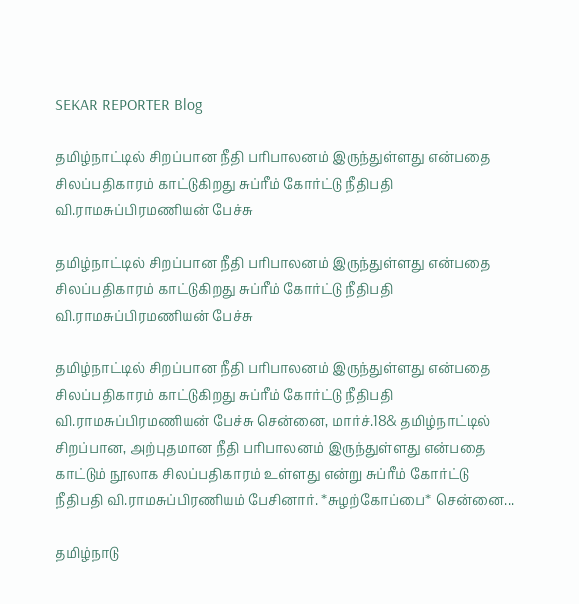SEKAR REPORTER Blog

தமிழ்நாட்டில் சிறப்பான நீதி பரிபாலனம் இருந்துள்ளது என்பதை சிலப்பதிகாரம் காட்டுகிறது சுப்ரீம் கோர்ட்டு நீதிபதி வி.ராமசுப்பிரமணியன் பேச்சு

தமிழ்நாட்டில் சிறப்பான நீதி பரிபாலனம் இருந்துள்ளது என்பதை சிலப்பதிகாரம் காட்டுகிறது சுப்ரீம் கோர்ட்டு நீதிபதி வி.ராமசுப்பிரமணியன் பேச்சு

தமிழ்நாட்டில் சிறப்பான நீதி பரிபாலனம் இருந்துள்ளது என்பதை சிலப்பதிகாரம் காட்டுகிறது சுப்ரீம் கோர்ட்டு நீதிபதி வி.ராமசுப்பிரமணியன் பேச்சு சென்னை, மார்ச்.18& தமிழ்நாட்டில் சிறப்பான, அற்புதமான நீதி பரிபாலனம் இருந்துள்ளது என்பதை காட்டும் நூலாக சிலப்பதிகாரம் உள்ளது என்று சுப்ரீம் கோர்ட்டு நீதிபதி வி.ராமசுப்பிரணியம் பேசினார். *சுழற்கோப்பை* சென்னை...

தமிழ்நாடு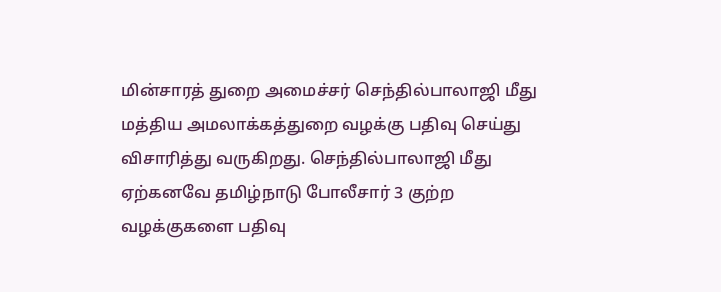மின்சாரத் துறை அமைச்சர் செந்தில்பாலாஜி மீது மத்திய அமலாக்கத்துறை வழக்கு பதிவு செய்து விசாரித்து வருகிறது. செந்தில்பாலாஜி மீது ஏற்கனவே தமிழ்நாடு போலீசார் 3 குற்ற வழக்குகளை பதிவு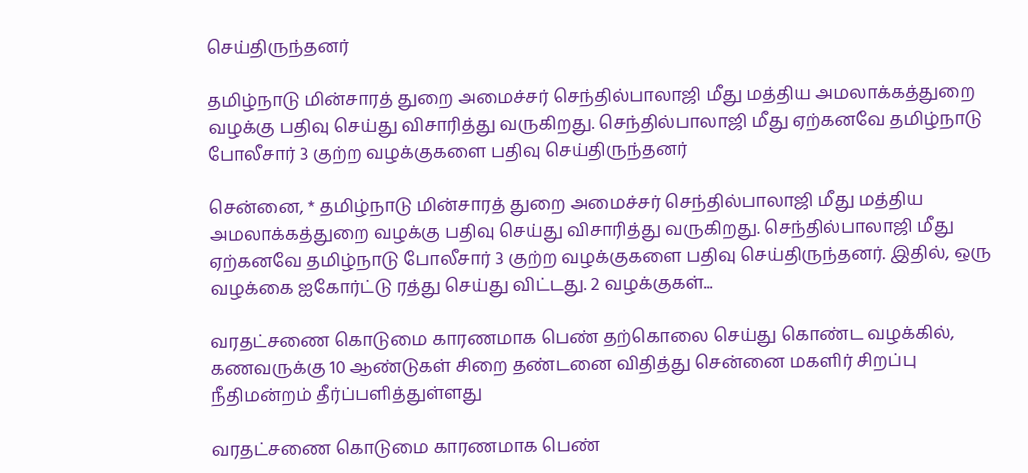செய்திருந்தனர்

தமிழ்நாடு மின்சாரத் துறை அமைச்சர் செந்தில்பாலாஜி மீது மத்திய அமலாக்கத்துறை வழக்கு பதிவு செய்து விசாரித்து வருகிறது. செந்தில்பாலாஜி மீது ஏற்கனவே தமிழ்நாடு போலீசார் 3 குற்ற வழக்குகளை பதிவு செய்திருந்தனர்

சென்னை, * தமிழ்நாடு மின்சாரத் துறை அமைச்சர் செந்தில்பாலாஜி மீது மத்திய அமலாக்கத்துறை வழக்கு பதிவு செய்து விசாரித்து வருகிறது. செந்தில்பாலாஜி மீது ஏற்கனவே தமிழ்நாடு போலீசார் 3 குற்ற வழக்குகளை பதிவு செய்திருந்தனர். இதில், ஒரு வழக்கை ஐகோர்ட்டு ரத்து செய்து விட்டது. 2 வழக்குகள்...

வரதட்சணை கொடுமை காரணமாக பெண் தற்கொலை செய்து கொண்ட வழக்கில், கணவருக்கு 10 ஆண்டுகள் சிறை தண்டனை விதித்து சென்னை மகளிர் சிறப்பு நீதிமன்றம் தீர்ப்பளித்துள்ளது

வரதட்சணை கொடுமை காரணமாக பெண்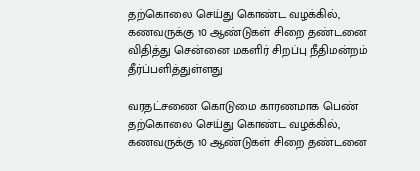தற்கொலை செய்து கொண்ட வழக்கில், கணவருக்கு 10 ஆண்டுகள் சிறை தண்டனை விதித்து சென்னை மகளிர் சிறப்பு நீதிமன்றம் தீர்ப்பளித்துள்ளது

வரதட்சணை கொடுமை காரணமாக பெண் தற்கொலை செய்து கொண்ட வழக்கில், கணவருக்கு 10 ஆண்டுகள் சிறை தண்டனை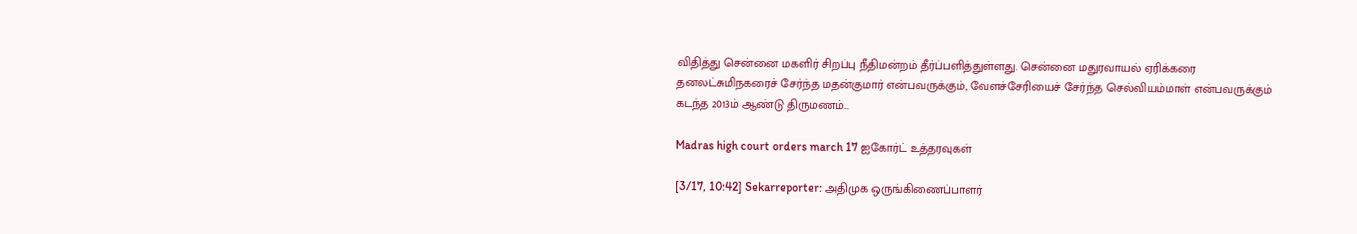விதித்து சென்னை மகளிர் சிறப்பு நீதிமன்றம் தீர்ப்பளித்துள்ளது. சென்னை மதுரவாயல் ஏரிக்கரை தனலட்சுமிநகரைச் சேர்ந்த மதன்குமார் என்பவருக்கும், வேளச்சேரியைச் சேர்ந்த செல்வியம்மாள் என்பவருக்கும் கடந்த 2013ம் ஆண்டு திருமணம்...

Madras high court orders march 17 ஐகோர்ட் உத்தரவுகள்

[3/17, 10:42] Sekarreporter: அதிமுக ஒருங்கிணைப்பாளர்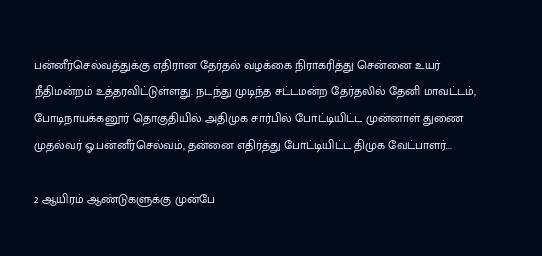பன்னீர்செல்வத்துக்கு எதிரான தேர்தல் வழக்கை நிராகரித்து சென்னை உயர் நீதிமன்றம் உத்தரவிட்டுள்ளது. நடந்து முடிந்த சட்டமன்ற தேர்தலில் தேனி மாவட்டம், போடிநாயக்கனூர் தொகுதியில் அதிமுக சார்பில் போட்டியிட்ட முன்னாள் துணை முதல்வர் ஓ.பன்னீர்செல்வம், தன்னை எதிர்த்து போட்டியிட்ட திமுக வேட்பாளர்...

2 ஆயிரம் ஆண்டுகளுக்கு முன்பே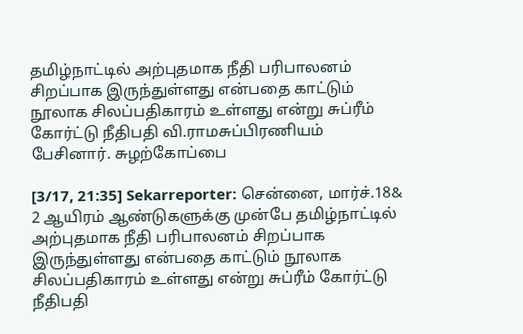தமிழ்நாட்டில் அற்புதமாக நீதி பரிபாலனம் சிறப்பாக இருந்துள்ளது என்பதை காட்டும் நூலாக சிலப்பதிகாரம் உள்ளது என்று சுப்ரீம் கோர்ட்டு நீதிபதி வி.ராமசுப்பிரணியம் பேசினார். சுழற்கோப்பை

[3/17, 21:35] Sekarreporter: சென்னை, மார்ச்.18& 2 ஆயிரம் ஆண்டுகளுக்கு முன்பே தமிழ்நாட்டில் அற்புதமாக நீதி பரிபாலனம் சிறப்பாக இருந்துள்ளது என்பதை காட்டும் நூலாக சிலப்பதிகாரம் உள்ளது என்று சுப்ரீம் கோர்ட்டு நீதிபதி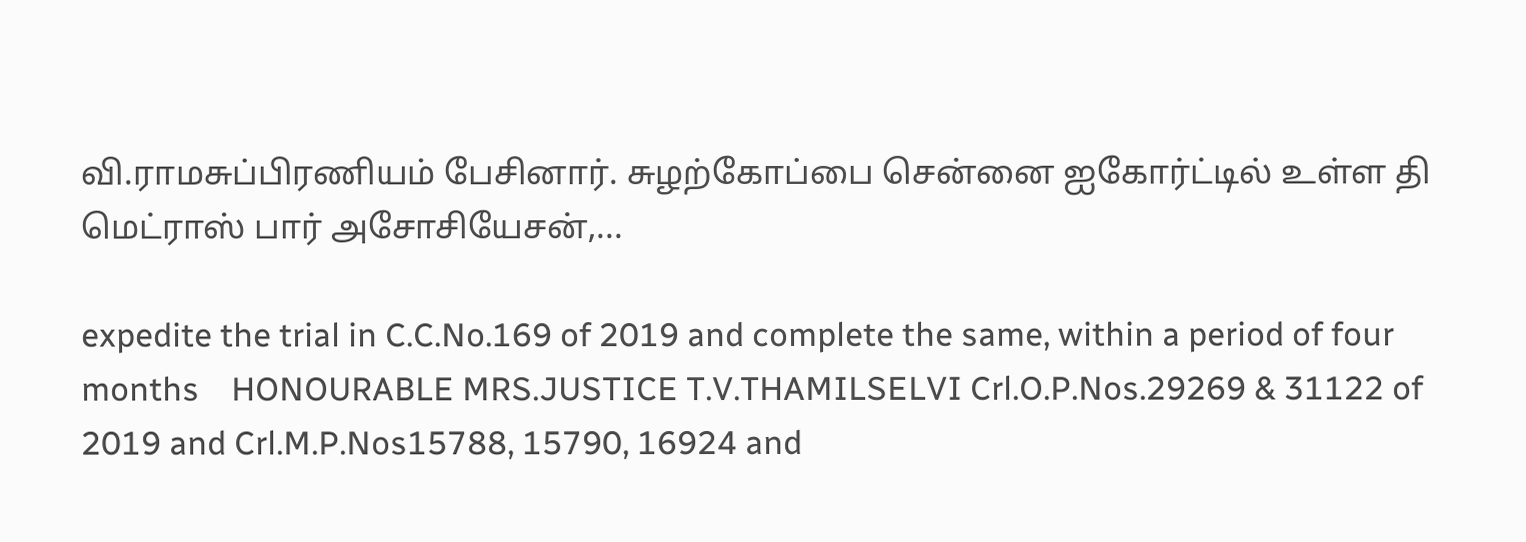வி.ராமசுப்பிரணியம் பேசினார். சுழற்கோப்பை சென்னை ஐகோர்ட்டில் உள்ள தி மெட்ராஸ் பார் அசோசியேசன்,...

expedite the trial in C.C.No.169 of 2019 and complete the same, within a period of four months    HONOURABLE MRS.JUSTICE T.V.THAMILSELVI Crl.O.P.Nos.29269 & 31122 of 2019 and Crl.M.P.Nos15788, 15790, 16924 and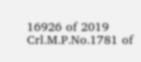16926 of 2019 Crl.M.P.No.1781 of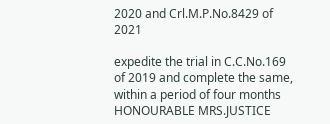2020 and Crl.M.P.No.8429 of 2021

expedite the trial in C.C.No.169 of 2019 and complete the same, within a period of four months HONOURABLE MRS.JUSTICE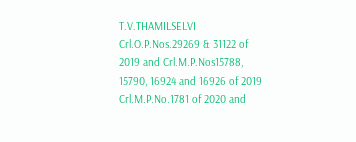T.V.THAMILSELVI Crl.O.P.Nos.29269 & 31122 of 2019 and Crl.M.P.Nos15788, 15790, 16924 and 16926 of 2019 Crl.M.P.No.1781 of 2020 and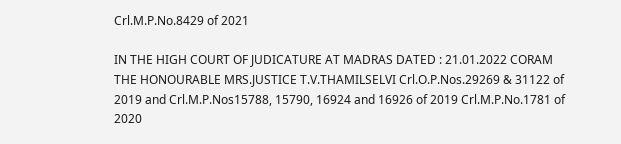Crl.M.P.No.8429 of 2021

IN THE HIGH COURT OF JUDICATURE AT MADRAS DATED : 21.01.2022 CORAM THE HONOURABLE MRS.JUSTICE T.V.THAMILSELVI Crl.O.P.Nos.29269 & 31122 of 2019 and Crl.M.P.Nos15788, 15790, 16924 and 16926 of 2019 Crl.M.P.No.1781 of 2020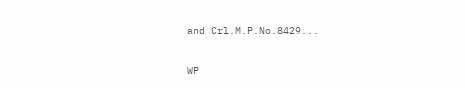and Crl.M.P.No.8429...

WP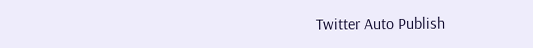Twitter Auto Publish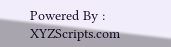Powered By : XYZScripts.com